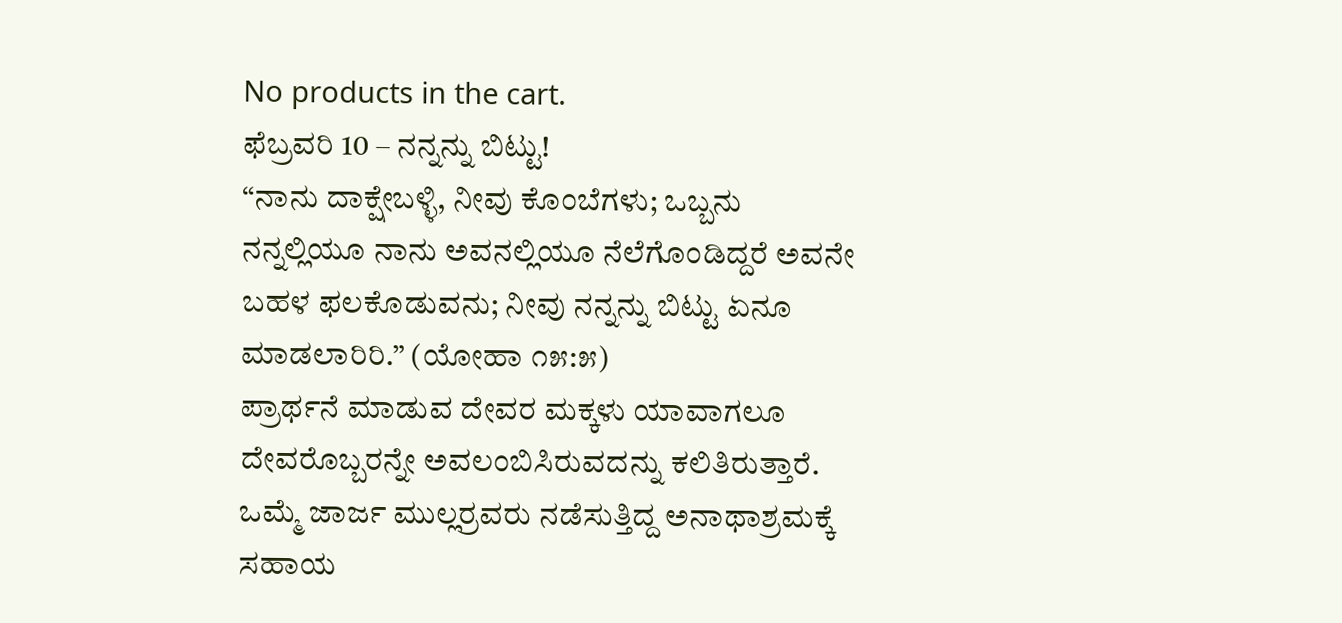No products in the cart.
ಫೆಬ್ರವರಿ 10 – ನನ್ನನ್ನು ಬಿಟ್ಟು!
“ನಾನು ದಾಕ್ಷೇಬಳ್ಳಿ, ನೀವು ಕೊಂಬೆಗಳು; ಒಬ್ಬನು ನನ್ನಲ್ಲಿಯೂ ನಾನು ಅವನಲ್ಲಿಯೂ ನೆಲೆಗೊಂಡಿದ್ದರೆ ಅವನೇ ಬಹಳ ಫಲಕೊಡುವನು; ನೀವು ನನ್ನನ್ನು ಬಿಟ್ಟು ಏನೂ ಮಾಡಲಾರಿರಿ.” (ಯೋಹಾ ೧೫:೫)
ಪ್ರಾರ್ಥನೆ ಮಾಡುವ ದೇವರ ಮಕ್ಕಳು ಯಾವಾಗಲೂ ದೇವರೊಬ್ಬರನ್ನೇ ಅವಲಂಬಿಸಿರುವದನ್ನು ಕಲಿತಿರುತ್ತಾರೆ. ಒಮ್ಮೆ ಜಾರ್ಜ ಮುಲ್ಲರ್ರವರು ನಡೆಸುತ್ತಿದ್ದ ಅನಾಥಾಶ್ರಮಕ್ಕೆ ಸಹಾಯ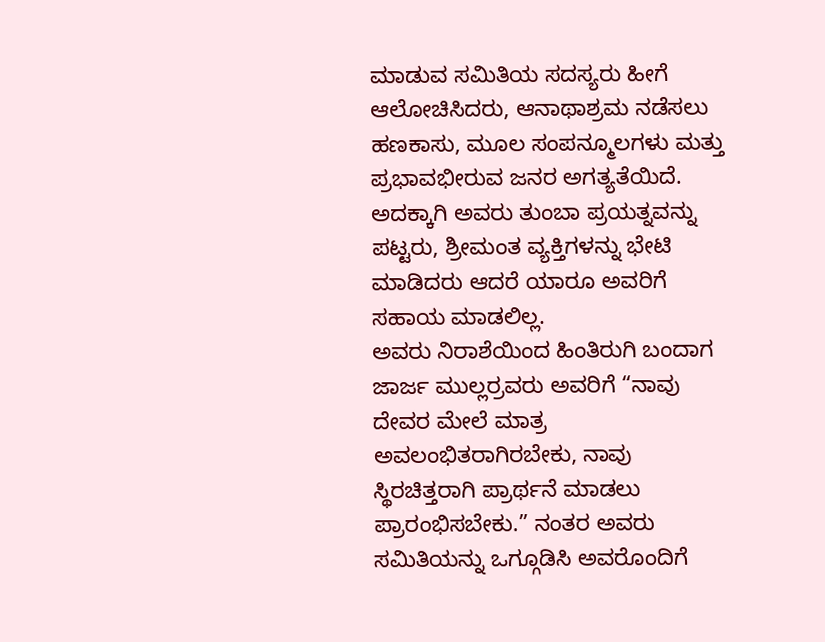ಮಾಡುವ ಸಮಿತಿಯ ಸದಸ್ಯರು ಹೀಗೆ ಆಲೋಚಿಸಿದರು, ಆನಾಥಾಶ್ರಮ ನಡೆಸಲು ಹಣಕಾಸು, ಮೂಲ ಸಂಪನ್ಮೂಲಗಳು ಮತ್ತು ಪ್ರಭಾವಭೀರುವ ಜನರ ಅಗತ್ಯತೆಯಿದೆ. ಅದಕ್ಕಾಗಿ ಅವರು ತುಂಬಾ ಪ್ರಯತ್ನವನ್ನು ಪಟ್ಟರು, ಶ್ರೀಮಂತ ವ್ಯಕ್ತಿಗಳನ್ನು ಭೇಟಿ ಮಾಡಿದರು ಆದರೆ ಯಾರೂ ಅವರಿಗೆ ಸಹಾಯ ಮಾಡಲಿಲ್ಲ.
ಅವರು ನಿರಾಶೆಯಿಂದ ಹಿಂತಿರುಗಿ ಬಂದಾಗ ಜಾರ್ಜ ಮುಲ್ಲರ್ರವರು ಅವರಿಗೆ “ನಾವು ದೇವರ ಮೇಲೆ ಮಾತ್ರ ಅವಲಂಭಿತರಾಗಿರಬೇಕು, ನಾವು ಸ್ಥಿರಚಿತ್ತರಾಗಿ ಪ್ರಾರ್ಥನೆ ಮಾಡಲು ಪ್ರಾರಂಭಿಸಬೇಕು.” ನಂತರ ಅವರು ಸಮಿತಿಯನ್ನು ಒಗ್ಗೂಡಿಸಿ ಅವರೊಂದಿಗೆ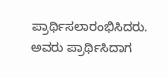ಪ್ರಾರ್ಥಿಸಲಾರಂಭಿಸಿದರು. ಅವರು ಪ್ರಾರ್ಥಿಸಿದಾಗ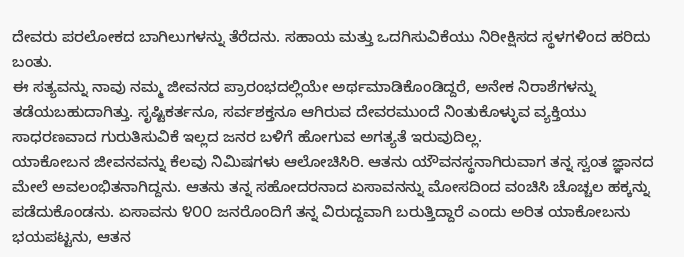ದೇವರು ಪರಲೋಕದ ಬಾಗಿಲುಗಳನ್ನು ತೆರೆದನು. ಸಹಾಯ ಮತ್ತು ಒದಗಿಸುವಿಕೆಯು ನಿರೀಕ್ಷಿಸದ ಸ್ಥಳಗಳಿಂದ ಹರಿದು ಬಂತು.
ಈ ಸತ್ಯವನ್ನು ನಾವು ನಮ್ಮ ಜೀವನದ ಪ್ರಾರಂಭದಲ್ಲಿಯೇ ಅರ್ಥಮಾಡಿಕೊಂಡಿದ್ದರೆ, ಅನೇಕ ನಿರಾಶೆಗಳನ್ನು ತಡೆಯಬಹುದಾಗಿತ್ತು. ಸೃಷ್ಟಿಕರ್ತನೂ, ಸರ್ವಶಕ್ತನೂ ಆಗಿರುವ ದೇವರಮುಂದೆ ನಿಂತುಕೊಳ್ಳುವ ವ್ಯಕ್ತಿಯು ಸಾಧರಣವಾದ ಗುರುತಿಸುವಿಕೆ ಇಲ್ಲದ ಜನರ ಬಳಿಗೆ ಹೋಗುವ ಅಗತ್ಯತೆ ಇರುವುದಿಲ್ಲ.
ಯಾಕೋಬನ ಜೀವನವನ್ನು ಕೆಲವು ನಿಮಿಷಗಳು ಆಲೋಚಿಸಿರಿ. ಆತನು ಯೌವನಸ್ಥನಾಗಿರುವಾಗ ತನ್ನ ಸ್ವಂತ ಜ್ಞಾನದ ಮೇಲೆ ಅವಲಂಭಿತನಾಗಿದ್ದನು. ಆತನು ತನ್ನ ಸಹೋದರನಾದ ಏಸಾವನನ್ನು ಮೋಸದಿಂದ ವಂಚಿಸಿ ಚೊಚ್ಚಲ ಹಕ್ಕನ್ನು ಪಡೆದುಕೊಂಡನು. ಏಸಾವನು ೪೦೦ ಜನರೊಂದಿಗೆ ತನ್ನ ವಿರುದ್ದವಾಗಿ ಬರುತ್ತಿದ್ದಾರೆ ಎಂದು ಅರಿತ ಯಾಕೋಬನು ಭಯಪಟ್ಟನು, ಆತನ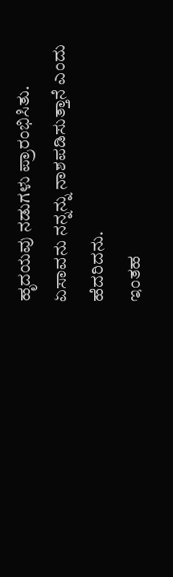ಹೃದಯವು ನಡುಗಳು ಪ್ರಾರಂಭಿಸಿತು. ಏಸಾವನು ನನ್ನನ್ನು ನಾಶಪಡಿಸುತ್ತಾನೆ ಎಂದು ಹೆದರಿದನು.
ಇಂತಹ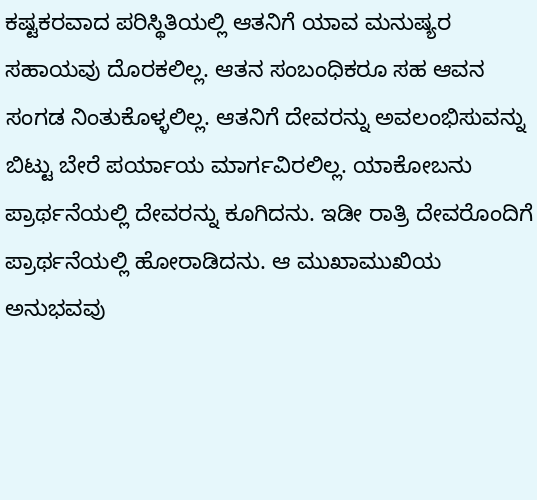ಕಷ್ಟಕರವಾದ ಪರಿಸ್ಥಿತಿಯಲ್ಲಿ ಆತನಿಗೆ ಯಾವ ಮನುಷ್ಯರ ಸಹಾಯವು ದೊರಕಲಿಲ್ಲ. ಆತನ ಸಂಬಂಧಿಕರೂ ಸಹ ಆವನ ಸಂಗಡ ನಿಂತುಕೊಳ್ಳಲಿಲ್ಲ. ಆತನಿಗೆ ದೇವರನ್ನು ಅವಲಂಭಿಸುವನ್ನು ಬಿಟ್ಟು ಬೇರೆ ಪರ್ಯಾಯ ಮಾರ್ಗವಿರಲಿಲ್ಲ. ಯಾಕೋಬನು ಪ್ರಾರ್ಥನೆಯಲ್ಲಿ ದೇವರನ್ನು ಕೂಗಿದನು. ಇಡೀ ರಾತ್ರಿ ದೇವರೊಂದಿಗೆ ಪ್ರಾರ್ಥನೆಯಲ್ಲಿ ಹೋರಾಡಿದನು. ಆ ಮುಖಾಮುಖಿಯ ಅನುಭವವು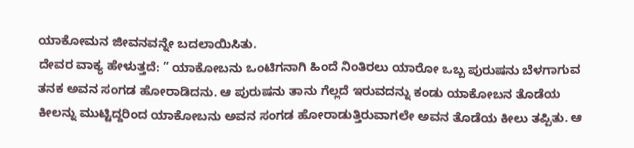ಯಾಕೋಮನ ಜೀವನವನ್ನೇ ಬದಲಾಯಿಸಿತು.
ದೇವರ ವಾಕ್ಯ ಹೇಳುತ್ತದೆ: ” ಯಾಕೋಬನು ಒಂಟಿಗನಾಗಿ ಹಿಂದೆ ನಿಂತಿರಲು ಯಾರೋ ಒಬ್ಬ ಪುರುಷನು ಬೆಳಗಾಗುವ ತನಕ ಅವನ ಸಂಗಡ ಹೋರಾಡಿದನು. ಆ ಪುರುಷನು ತಾನು ಗೆಲ್ಲದೆ ಇರುವದನ್ನು ಕಂಡು ಯಾಕೋಬನ ತೊಡೆಯ ಕೀಲನ್ನು ಮುಟ್ಟಿದ್ದರಿಂದ ಯಾಕೋಬನು ಅವನ ಸಂಗಡ ಹೋರಾಡುತ್ತಿರುವಾಗಲೇ ಅವನ ತೊಡೆಯ ಕೀಲು ತಪ್ಪಿತು. ಆ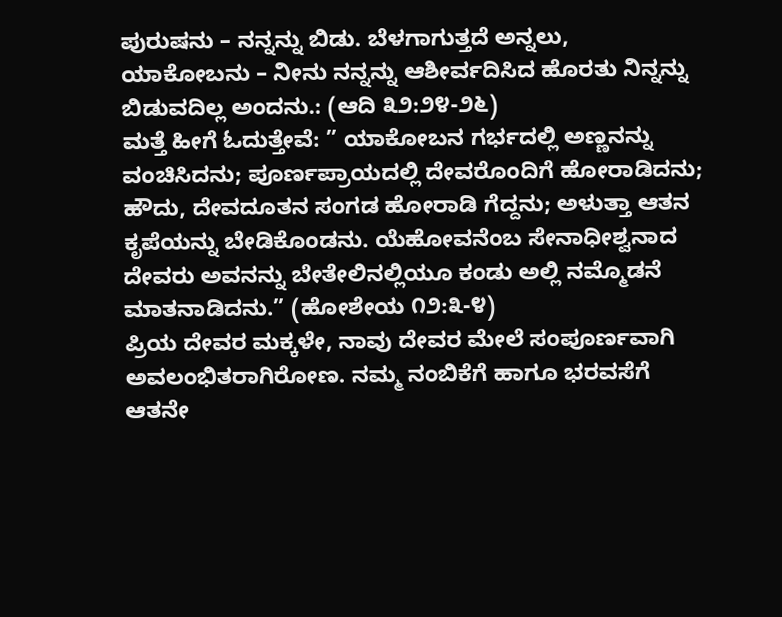ಪುರುಷನು – ನನ್ನನ್ನು ಬಿಡು. ಬೆಳಗಾಗುತ್ತದೆ ಅನ್ನಲು, ಯಾಕೋಬನು – ನೀನು ನನ್ನನ್ನು ಆಶೀರ್ವದಿಸಿದ ಹೊರತು ನಿನ್ನನ್ನು ಬಿಡುವದಿಲ್ಲ ಅಂದನು.: (ಆದಿ ೩೨:೨೪-೨೬)
ಮತ್ತೆ ಹೀಗೆ ಓದುತ್ತೇವೆ: ” ಯಾಕೋಬನ ಗರ್ಭದಲ್ಲಿ ಅಣ್ಣನನ್ನು ವಂಚಿಸಿದನು; ಪೂರ್ಣಪ್ರಾಯದಲ್ಲಿ ದೇವರೊಂದಿಗೆ ಹೋರಾಡಿದನು; ಹೌದು, ದೇವದೂತನ ಸಂಗಡ ಹೋರಾಡಿ ಗೆದ್ದನು; ಅಳುತ್ತಾ ಆತನ ಕೃಪೆಯನ್ನು ಬೇಡಿಕೊಂಡನು. ಯೆಹೋವನೆಂಬ ಸೇನಾಧೀಶ್ವನಾದ ದೇವರು ಅವನನ್ನು ಬೇತೇಲಿನಲ್ಲಿಯೂ ಕಂಡು ಅಲ್ಲಿ ನಮ್ಮೊಡನೆ ಮಾತನಾಡಿದನು.” (ಹೋಶೇಯ ೧೨:೩-೪)
ಪ್ರಿಯ ದೇವರ ಮಕ್ಕಳೇ, ನಾವು ದೇವರ ಮೇಲೆ ಸಂಪೂರ್ಣವಾಗಿ ಅವಲಂಭಿತರಾಗಿರೋಣ. ನಮ್ಮ ನಂಬಿಕೆಗೆ ಹಾಗೂ ಭರವಸೆಗೆ ಆತನೇ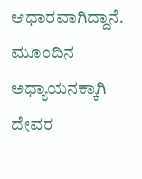ಆಧಾರವಾಗಿದ್ದಾನೆ.
ಮೂಂದಿನ ಅಧ್ಯಾಯನಕ್ಕಾಗಿ ದೇವರ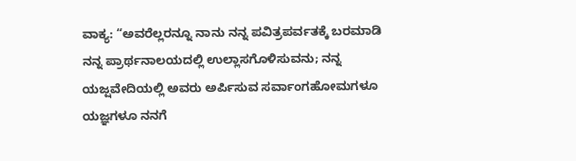ವಾಕ್ಯ: “ಅವರೆಲ್ಲರನ್ನೂ ನಾನು ನನ್ನ ಪವಿತ್ರಪರ್ವತಕ್ಕೆ ಬರಮಾಡಿ ನನ್ನ ಪ್ರಾರ್ಥನಾಲಯದಲ್ಲಿ ಉಲ್ಲಾಸಗೊಳಿಸುವನು; ನನ್ನ ಯಜ್ಷವೇದಿಯಲ್ಲಿ ಅವರು ಅರ್ಪಿಸುವ ಸರ್ವಾಂಗಹೋಮಗಳೂ ಯಜ್ಞಗಳೂ ನನಗೆ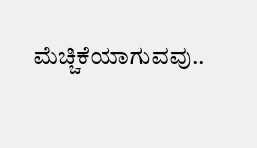ಮೆಚ್ಚಿಕೆಯಾಗುವವು..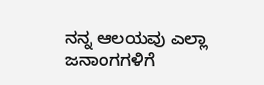ನನ್ನ ಆಲಯವು ಎಲ್ಲಾ ಜನಾಂಗಗಳಿಗೆ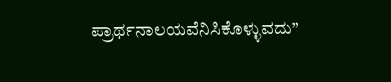ಪ್ರಾರ್ಥನಾಲಯವೆನಿಸಿಕೊಳ್ಳುವದು”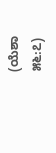(ಯೆಶಾ ೫೬:೭)